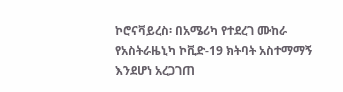ኮሮናቫይረስ፡ በአሜሪካ የተደረገ ሙከራ የአስትራዜኒካ ኮቪድ-19 ክትባት አስተማማኝ እንደሆነ አረጋገጠ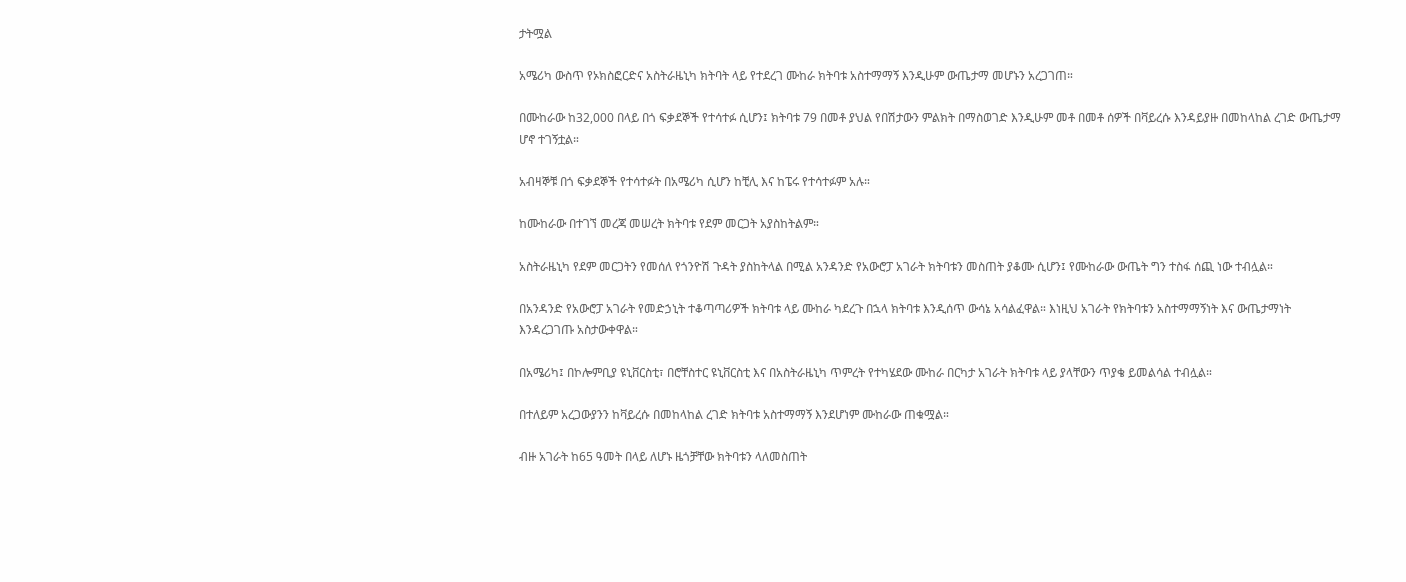ታትሟል

አሜሪካ ውስጥ የኦክስፎርድና አስትራዜኒካ ክትባት ላይ የተደረገ ሙከራ ክትባቱ አስተማማኝ እንዲሁም ውጤታማ መሆኑን አረጋገጠ።

በሙከራው ከ32,000 በላይ በጎ ፍቃደኞች የተሳተፉ ሲሆን፤ ክትባቱ 79 በመቶ ያህል የበሽታውን ምልክት በማስወገድ እንዲሁም መቶ በመቶ ሰዎች በቫይረሱ እንዳይያዙ በመከላከል ረገድ ውጤታማ ሆኖ ተገኝቷል።

አብዛኞቹ በጎ ፍቃደኞች የተሳተፉት በአሜሪካ ሲሆን ከቺሊ እና ከፔሩ የተሳተፉም አሉ።

ከሙከራው በተገኘ መረጃ መሠረት ክትባቱ የደም መርጋት አያስከትልም።

አስትራዜኒካ የደም መርጋትን የመሰለ የጎንዮሽ ጉዳት ያስከትላል በሚል አንዳንድ የአውሮፓ አገራት ክትባቱን መስጠት ያቆሙ ሲሆን፤ የሙከራው ውጤት ግን ተስፋ ሰጪ ነው ተብሏል።

በአንዳንድ የአውሮፓ አገራት የመድኃኒት ተቆጣጣሪዎች ክትባቱ ላይ ሙከራ ካደረጉ በኋላ ክትባቱ እንዲሰጥ ውሳኔ አሳልፈዋል። እነዚህ አገራት የክትባቱን አስተማማኝነት እና ውጤታማነት እንዳረጋገጡ አስታውቀዋል።

በአሜሪካ፤ በኮሎምቢያ ዩኒቨርስቲ፣ በሮቸስተር ዩኒቨርስቲ እና በአስትራዜኒካ ጥምረት የተካሄደው ሙከራ በርካታ አገራት ክትባቱ ላይ ያላቸውን ጥያቄ ይመልሳል ተብሏል።

በተለይም አረጋውያንን ከቫይረሱ በመከላከል ረገድ ክትባቱ አስተማማኝ እንደሆነም ሙከራው ጠቁሟል።

ብዙ አገራት ከ65 ዓመት በላይ ለሆኑ ዜጎቻቸው ክትባቱን ላለመስጠት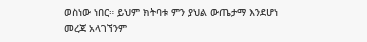ወስነው ነበር። ይህም ክትባቱ ምን ያህል ውጤታማ እንደሆነ መረጃ አላገኘንም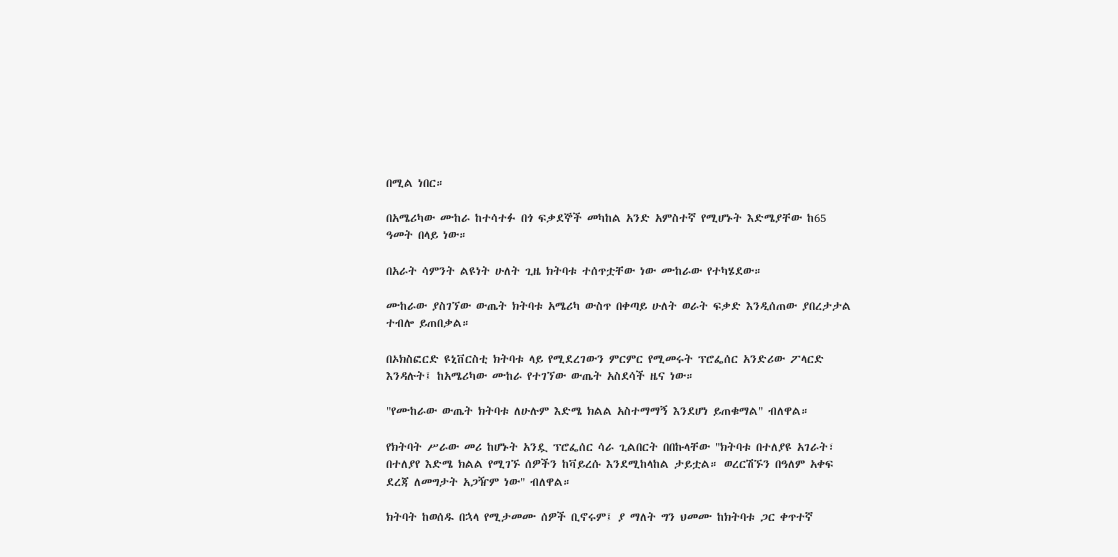በሚል ነበር።

በአሜሪካው ሙከራ ከተሳተፉ በጎ ፍቃደኞች መካከል አንድ አምስተኛ የሚሆኑት እድሜያቸው ከ65 ዓመት በላይ ነው።

በአራት ሳምንት ልዩነት ሁለት ጊዜ ክትባቱ ተሰጥቷቸው ነው ሙከራው የተካሄደው።

ሙከራው ያስገኘው ውጤት ክትባቱ አሜሪካ ውስጥ በቀጣይ ሁለት ወራት ፍቃድ እንዲሰጠው ያበረታታል ተብሎ ይጠበቃል።

በኦክስፎርድ ዩኒቨርስቲ ክትባቱ ላይ የሚደረገውን ምርምር የሚመሩት ፕሮፌሰር አንድሪው ፖላርድ እንዳሉት፤ ከአሜሪካው ሙከራ የተገኘው ውጤት አስደሳች ዜና ነው።

"የሙከራው ውጤት ክትባቱ ለሁሉም እድሜ ክልል አስተማማኝ እንደሆነ ይጠቁማል" ብለዋል።

የክትባት ሥራው መሪ ከሆኑት አንዷ ፕሮፌሰር ሳራ ጊልበርት በበኩላቸው "ክትባቱ በተለያዩ አገራት፣ በተለያየ እድሜ ክልል የሚገኙ ሰዎችን ከቫይረሱ እንደሚከላከል ታይቷል። ወረርሽኙን በዓለም አቀፍ ደረጃ ለመግታት አጋዥም ነው" ብለዋል።

ክትባት ከወሰዱ በኋላ የሚታመሙ ሰዎች ቢኖሩም፤ ያ ማለት ግን ህመሙ ከክትባቱ ጋር ቀጥተኛ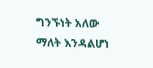ግንኙነት አለው ማለት እንዳልሆነ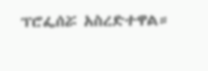ፕሮፌሰሯ አስረድተዋል።